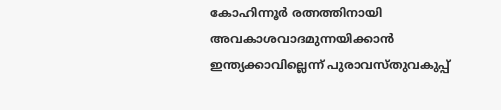കോഹിന്നൂര്‍ രത്നത്തിനായി അവകാശവാദമുന്നയിക്കാന്‍ ഇന്ത്യക്കാവില്ലെന്ന് പുരാവസ്തുവകുപ്പ്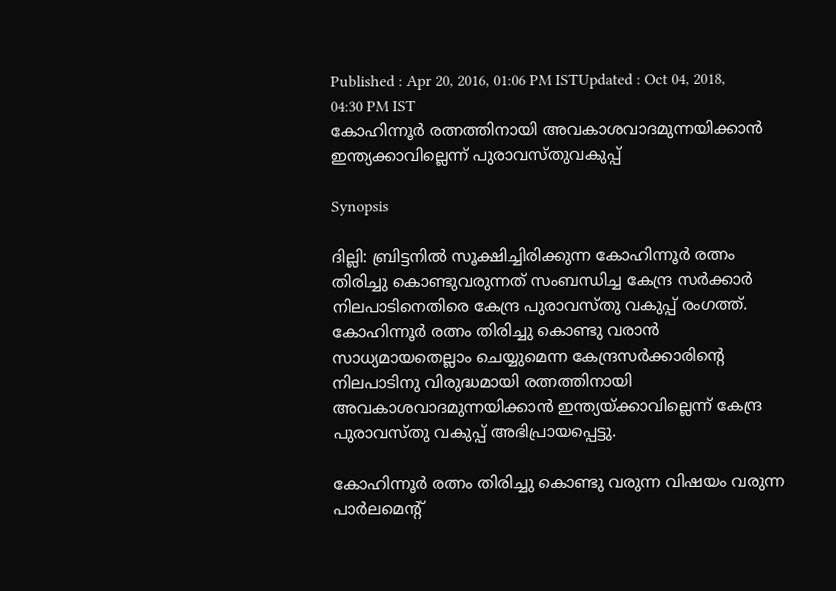Published : Apr 20, 2016, 01:06 PM ISTUpdated : Oct 04, 2018, 04:30 PM IST
കോഹിന്നൂര്‍ രത്നത്തിനായി അവകാശവാദമുന്നയിക്കാന്‍ ഇന്ത്യക്കാവില്ലെന്ന് പുരാവസ്തുവകുപ്പ്

Synopsis

ദില്ലി: ബ്രിട്ടനിൽ സൂക്ഷിച്ചിരിക്കുന്ന കോഹിന്നൂർ രത്നം തിരിച്ചു കൊണ്ടുവരുന്നത് സംബന്ധിച്ച കേന്ദ്ര സർക്കാർ നിലപാടിനെതിരെ കേന്ദ്ര പുരാവസ്തു വകുപ്പ് രംഗത്ത്. കോഹിന്നൂർ രത്നം തിരിച്ചു കൊണ്ടു വരാൻ സാധ്യമായതെല്ലാം ചെയ്യുമെന്ന കേന്ദ്രസർക്കാരിന്റെ നിലപാടിനു വിരുദ്ധമായി രത്നത്തിനായി അവകാശവാദമുന്നയിക്കാൻ ഇന്ത്യയ്ക്കാവില്ലെന്ന് കേന്ദ്ര പുരാവസ്തു വകുപ്പ് അഭിപ്രായപ്പെട്ടു.

കോഹിന്നൂർ രത്നം തിരിച്ചു കൊണ്ടു വരുന്ന വിഷയം വരുന്ന പാർലമെന്റ്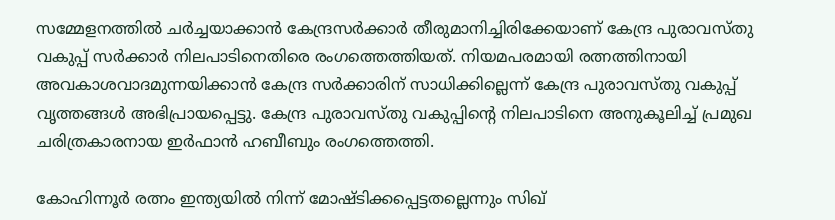സമ്മേളനത്തിൽ ചർച്ചയാക്കാൻ കേന്ദ്രസർക്കാർ തീരുമാനിച്ചിരിക്കേയാണ് കേന്ദ്ര പുരാവസ്തു വകുപ്പ് സർക്കാർ നിലപാടിനെതിരെ രംഗത്തെത്തിയത്. നിയമപരമായി രത്നത്തിനായി അവകാശവാദമുന്നയിക്കാൻ കേന്ദ്ര സർക്കാരിന് സാധിക്കില്ലെന്ന് കേന്ദ്ര പുരാവസ്തു വകുപ്പ് വൃത്തങ്ങൾ അഭിപ്രായപ്പെട്ടു. കേന്ദ്ര പുരാവസ്തു വകുപ്പിന്റെ നിലപാടിനെ അനുകൂലിച്ച് പ്രമുഖ ചരിത്രകാരനായ ഇർഫാൻ ഹബീബും രംഗത്തെത്തി.

കോഹിന്നൂ‍ർ രത്നം ഇന്ത്യയിൽ നിന്ന് മോഷ്ടിക്കപ്പെട്ടതല്ലെന്നും സിഖ്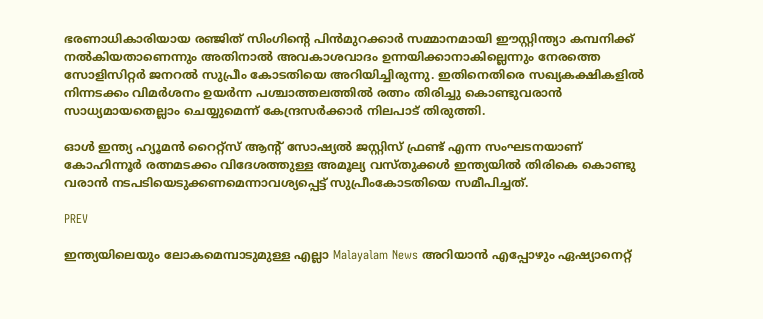ഭരണാധികാരിയായ രഞ്ജിത് സിംഗിന്റെ പിൻമുറക്കാർ സമ്മാനമായി ഈസ്റ്റിന്ത്യാ കമ്പനിക്ക് നൽകിയതാണെന്നും അതിനാൽ അവകാശവാദം ഉന്നയിക്കാനാകില്ലെന്നും നേരത്തെ സോളിസിറ്റർ ജനറൽ സുപ്രീം കോടതിയെ അറിയിച്ചിരുന്നു. ഇതിനെതിരെ സഖ്യകക്ഷികളിൽ നിന്നടക്കം വിമർശനം ഉയർന്ന പശ്ചാത്തലത്തിൽ രത്നം തിരിച്ചു കൊണ്ടുവരാൻ സാധ്യമായതെല്ലാം ചെയ്യുമെന്ന് കേന്ദ്രസർക്കാർ നിലപാട് തിരുത്തി.

ഓൾ ഇന്ത്യ ഹ്യൂമൻ റൈറ്റ്സ് ആന്‍റ് സോഷ്യൽ ജസ്റ്റിസ് ഫ്രണ്ട് എന്ന സംഘടനയാണ് കോഹിന്നൂർ‍ രത്നമടക്കം വിദേശത്തുള്ള അമൂല്യ വസ്തുക്കൾ ഇന്ത്യയിൽ തിരികെ കൊണ്ടു വരാൻ നടപടിയെടുക്കണമെന്നാവശ്യപ്പെട്ട് സുപ്രീംകോടതിയെ സമീപിച്ചത്.

PREV

ഇന്ത്യയിലെയും ലോകമെമ്പാടുമുള്ള എല്ലാ Malayalam News അറിയാൻ എപ്പോഴും ഏഷ്യാനെറ്റ്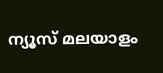ന്യൂസ് മലയാളം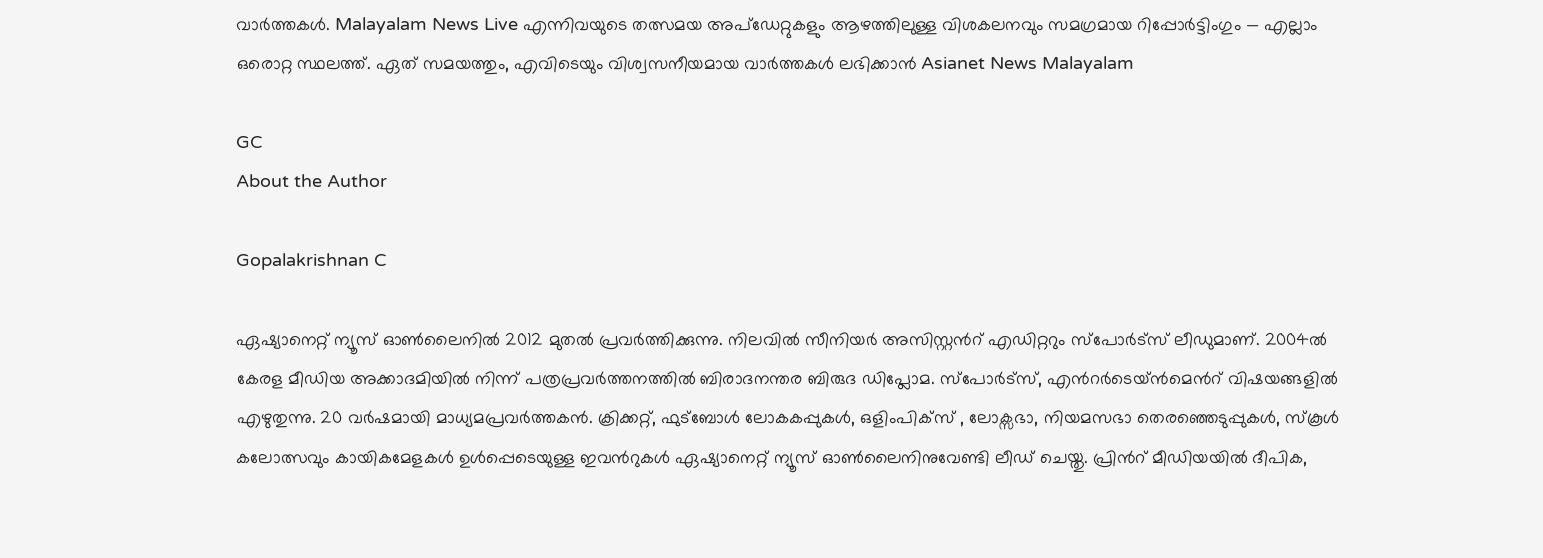വാർത്തകൾ. Malayalam News Live എന്നിവയുടെ തത്സമയ അപ്‌ഡേറ്റുകളും ആഴത്തിലുള്ള വിശകലനവും സമഗ്രമായ റിപ്പോർട്ടിംഗും — എല്ലാം ഒരൊറ്റ സ്ഥലത്ത്. ഏത് സമയത്തും, എവിടെയും വിശ്വസനീയമായ വാർത്തകൾ ലഭിക്കാൻ Asianet News Malayalam

GC
About the Author

Gopalakrishnan C

ഏഷ്യാനെറ്റ് ന്യൂസ് ഓണ്‍ലൈനില്‍ 2012 മുതല്‍ പ്രവര്‍ത്തിക്കുന്നു. നിലവില്‍ സീനിയര്‍ അസിസ്റ്റന്‍റ് എഡിറ്ററും സ്പോർട്സ് ലീഡുമാണ്. 2004ൽ കേരള മീഡിയ അക്കാദമിയില്‍ നിന്ന് പത്രപ്രവര്‍ത്തനത്തില്‍ ബിരാദനന്തര ബിരുദ ഡിപ്ലോമ. സ്പോര്‍ട്സ്, എന്‍റര്‍ടെയ്ൻമെന്‍റ് വിഷയങ്ങളില്‍ എഴുതുന്നു. 20 വര്‍ഷമായി മാധ്യമപ്രവര്‍ത്തകൻ. ക്രിക്കറ്റ്, ഫുട്ബോള്‍ ലോകകപ്പുകൾ, ഒളിംപിക്സ് , ലോക്സഭാ, നിയമസഭാ തെരഞ്ഞെടുപ്പുകള്‍, സ്കൂള്‍ കലോത്സവും കായികമേളകള്‍ ഉള്‍പ്പെടെയുള്ള ഇവന്‍റുകള്‍ ഏഷ്യാനെറ്റ് ന്യൂസ് ഓണ്‍ലൈനിനുവേണ്ടി ലീഡ് ചെയ്തു. പ്രിന്‍റ് മീഡിയയില്‍ ദീപിക,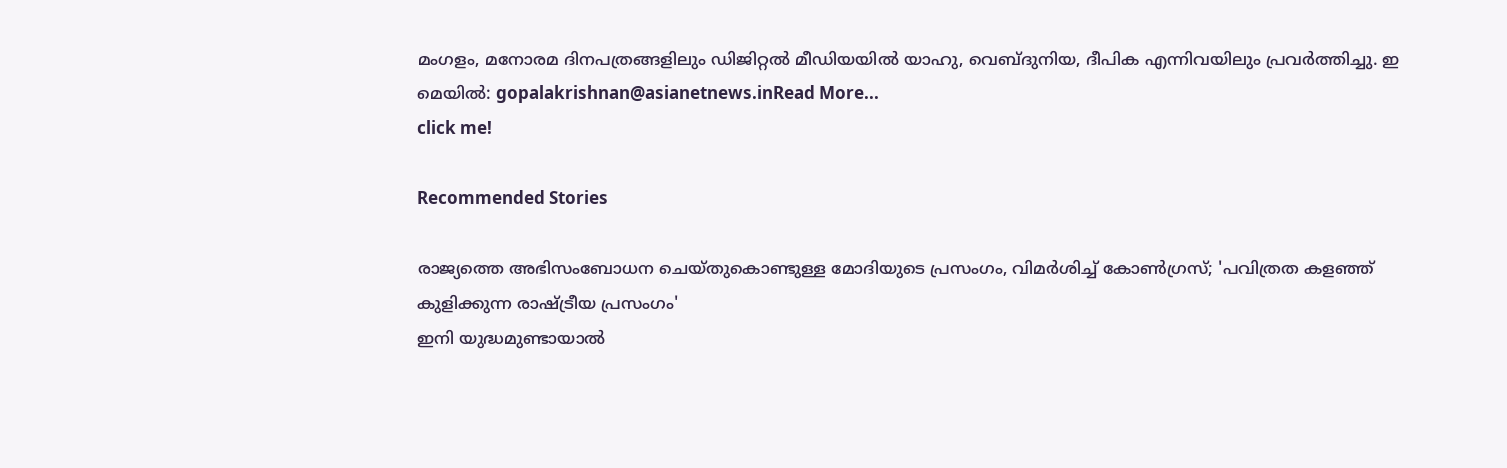മംഗളം, മനോരമ ദിനപത്രങ്ങളിലും ഡിജിറ്റൽ മീഡിയയില്‍ യാഹു, വെബ്ദുനിയ, ദീപിക എന്നിവയിലും പ്രവര്‍ത്തിച്ചു. ഇ മെയില്‍: gopalakrishnan@asianetnews.inRead More...
click me!

Recommended Stories

രാജ്യത്തെ അഭിസംബോധന ചെയ്തുകൊണ്ടുള്ള മോദിയുടെ പ്രസംഗം, വിമർശിച്ച് കോൺഗ്രസ്; 'പവിത്രത കളഞ്ഞ് കുളിക്കുന്ന രാഷ്ട്രീയ പ്രസംഗം'
ഇനി യുദ്ധമുണ്ടായാൽ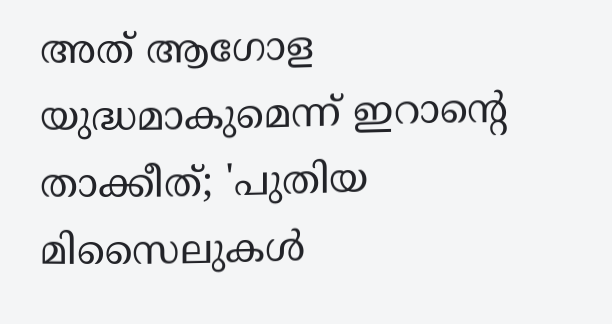അത് ആഗോള യുദ്ധമാകുമെന്ന് ഇറാന്‍റെ താക്കീത്; 'പുതിയ മിസൈലുകൾ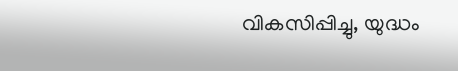വികസിപ്പിച്ചു, യുദ്ധം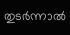തുടർന്നാൽ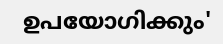ഉപയോഗിക്കും'